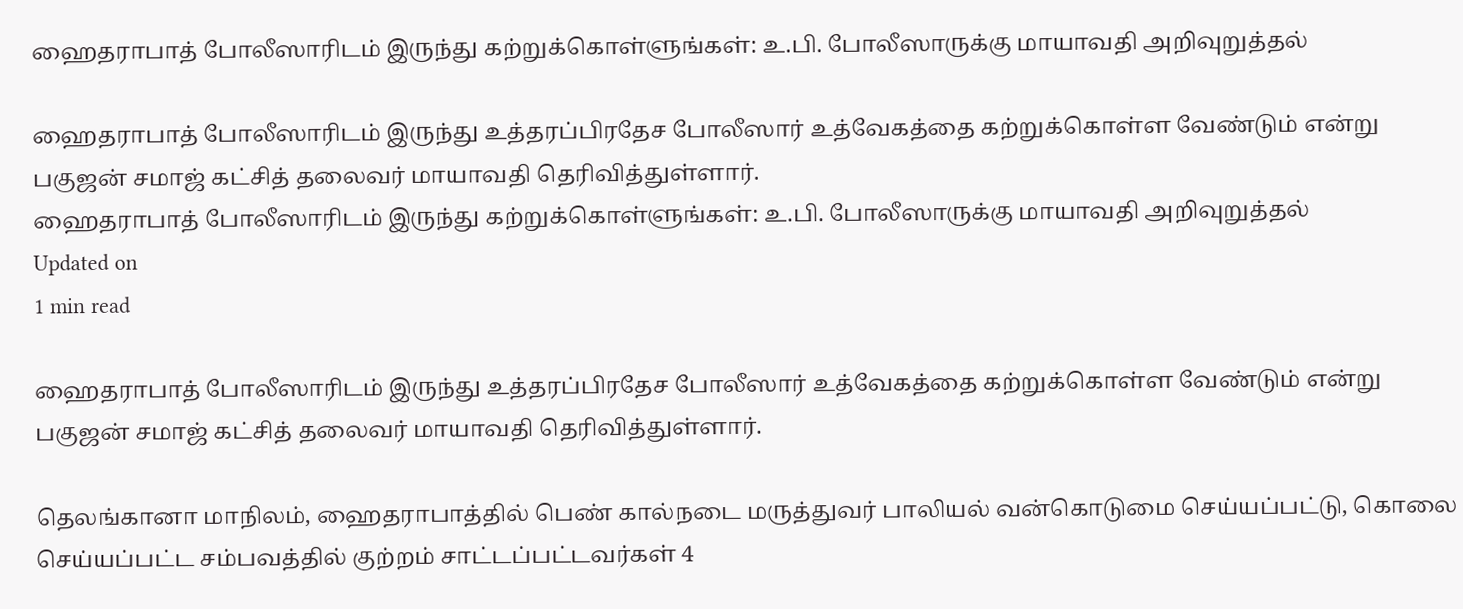ஹைதராபாத் போலீஸாரிடம் இருந்து கற்றுக்கொள்ளுங்கள்: உ.பி. போலீஸாருக்கு மாயாவதி அறிவுறுத்தல்

ஹைதராபாத் போலீஸாரிடம் இருந்து உத்தரப்பிரதேச போலீஸார் உத்வேகத்தை கற்றுக்கொள்ள வேண்டும் என்று பகுஜன் சமாஜ் கட்சித் தலைவர் மாயாவதி தெரிவித்துள்ளார்.
ஹைதராபாத் போலீஸாரிடம் இருந்து கற்றுக்கொள்ளுங்கள்: உ.பி. போலீஸாருக்கு மாயாவதி அறிவுறுத்தல்
Updated on
1 min read

ஹைதராபாத் போலீஸாரிடம் இருந்து உத்தரப்பிரதேச போலீஸார் உத்வேகத்தை கற்றுக்கொள்ள வேண்டும் என்று பகுஜன் சமாஜ் கட்சித் தலைவர் மாயாவதி தெரிவித்துள்ளார்.

தெலங்கானா மாநிலம், ஹைதராபாத்தில் பெண் கால்நடை மருத்துவர் பாலியல் வன்கொடுமை செய்யப்பட்டு, கொலை செய்யப்பட்ட சம்பவத்தில் குற்றம் சாட்டப்பட்டவர்கள் 4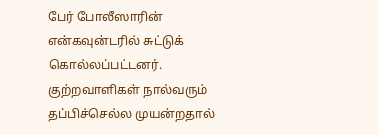பேர் போலீஸாரின் என்கவுன்டரில் சுட்டுக் கொல்லப்பட்டனர். குற்றவாளிகள் நால்வரும் தப்பிச்செல்ல முயன்றதால்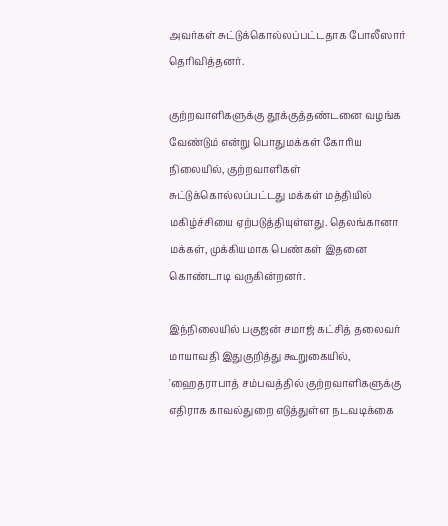அவர்கள் சுட்டுக்கொல்லப்பட்டதாக போலீஸார் தெரிவித்தனர்.

குற்றவாளிகளுக்கு தூக்குத்தண்டனை வழங்க வேண்டும் என்று பொதுமக்கள் கோரிய நிலையில், குற்றவாளிகள் சுட்டுக்கொல்லப்பட்டது மக்கள் மத்தியில் மகிழ்ச்சியை ஏற்படுத்தியுள்ளது. தெலங்கானா மக்கள், முக்கியமாக பெண்கள் இதனை கொண்டாடி வருகின்றனர்.

இந்நிலையில் பகுஜன் சமாஜ் கட்சித் தலைவர் மாயாவதி இதுகுறித்து கூறுகையில், 'ஹைதராபாத் சம்பவத்தில் குற்றவாளிகளுக்கு எதிராக காவல்துறை எடுத்துள்ள நடவடிக்கை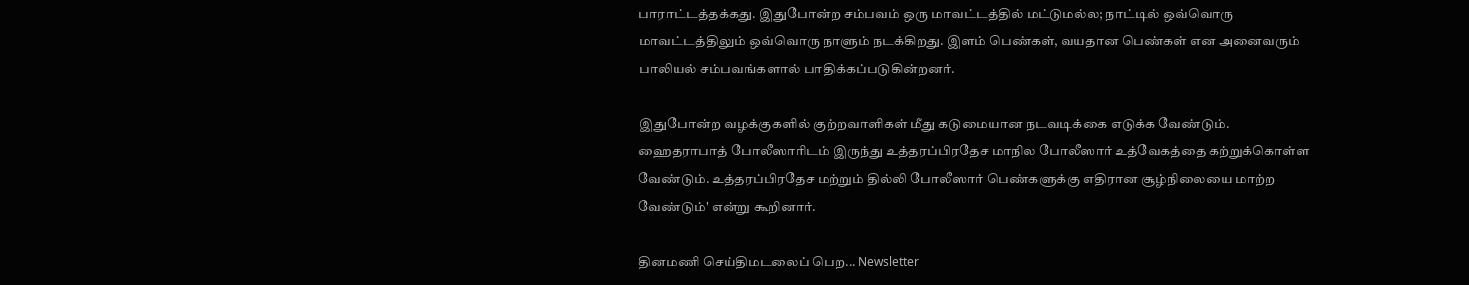பாராட்டத்தக்கது. இதுபோன்ற சம்பவம் ஒரு மாவட்டத்தில் மட்டுமல்ல; நாட்டில் ஒவ்வொரு மாவட்டத்திலும் ஒவ்வொரு நாளும் நடக்கிறது. இளம் பெண்கள், வயதான பெண்கள் என அனைவரும் பாலியல் சம்பவங்களால் பாதிக்கப்படுகின்றனர்.

இதுபோன்ற வழக்குகளில் குற்றவாளிகள் மீது கடுமையான நடவடிக்கை எடுக்க வேண்டும். ஹைதராபாத் போலீஸாரிடம் இருந்து உத்தரப்பிரதேச மாநில போலீஸார் உத்வேகத்தை கற்றுக்கொள்ள வேண்டும். உத்தரப்பிரதேச மற்றும் தில்லி போலீஸார் பெண்களுக்கு எதிரான சூழ்நிலையை மாற்ற வேண்டும்' என்று கூறினார்.

தினமணி செய்திமடலைப் பெற... Newsletter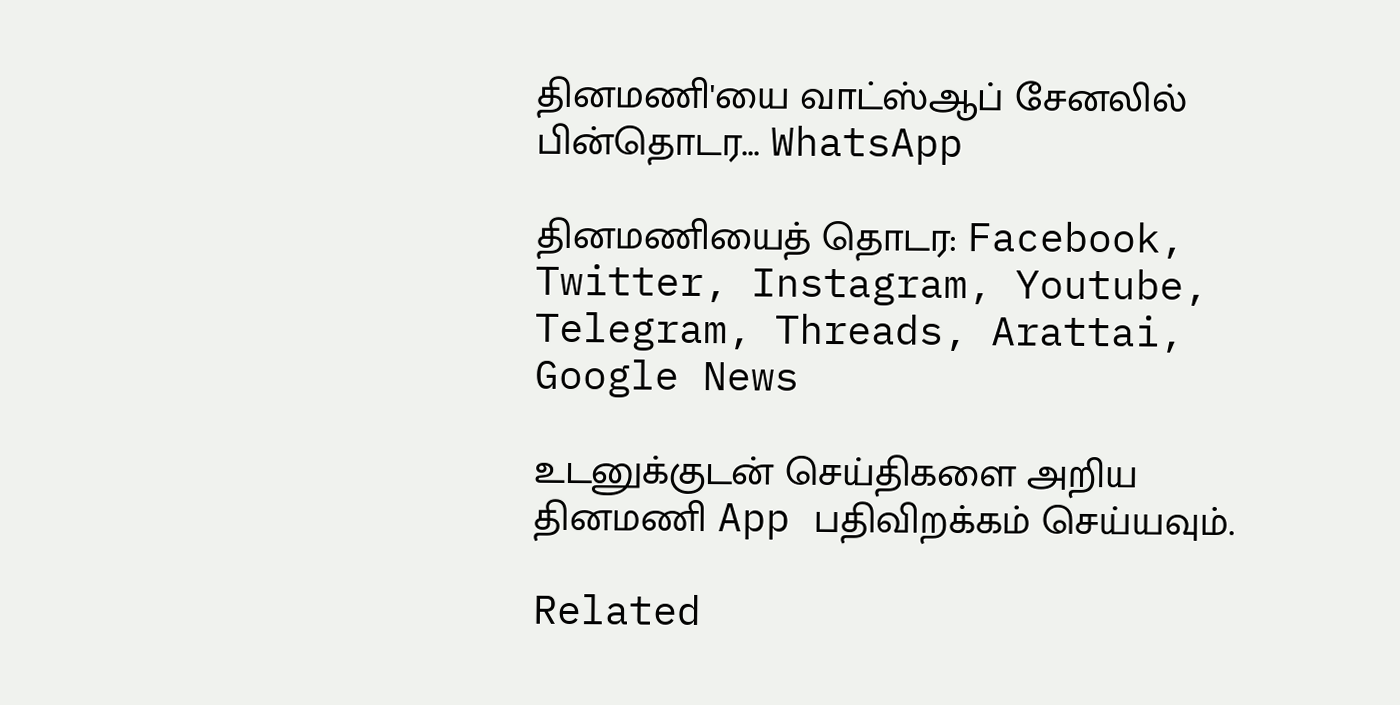தினமணி'யை வாட்ஸ்ஆப் சேனலில் பின்தொடர... WhatsApp

தினமணியைத் தொடர: Facebook, Twitter, Instagram, Youtube, Telegram, Threads, Arattai, Google News

உடனுக்குடன் செய்திகளை அறிய தினமணி App பதிவிறக்கம் செய்யவும்.

Related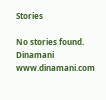Stories

No stories found.
Dinamani
www.dinamani.com